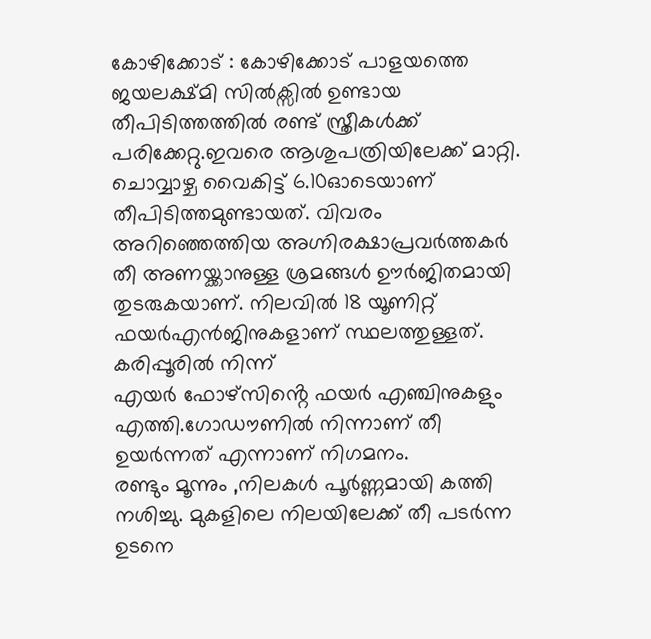കോഴിക്കോട് : കോഴിക്കോട് പാളയത്തെ ജയലക്ഷ്മി സിൽക്സിൽ ഉണ്ടായ തീപിടിത്തത്തിൽ രണ്ട് സ്ത്രീകൾക്ക് പരിക്കേറ്റു.ഇവരെ ആശുപത്രിയിലേക്ക് മാറ്റി. ചൊവ്വാഴ്ച വൈകിട്ട് 6.10ഓടെയാണ് തീപിടിത്തമുണ്ടായത്. വിവരം അറിഞ്ഞെത്തിയ അഗ്നിരക്ഷാപ്രവർത്തകർ തീ അണയ്ക്കാനുള്ള ശ്രമങ്ങൾ ഊർജിതമായി തുടരുകയാണ്. നിലവിൽ 18 യൂണിറ്റ് ഫയർഎൻജിനുകളാണ് സ്ഥലത്തുള്ളത്. കരിപ്പൂരിൽ നിന്ന്
എയർ ഫോഴ്സിൻ്റെ ഫയർ എഞ്ചിനുകളും എത്തി.ഗോഡൗണിൽ നിന്നാണ് തീ ഉയർന്നത് എന്നാണ് നിഗമനം.
രണ്ടും മൂന്നും ,നിലകൾ പൂർണ്ണമായി കത്തി നശിച്ചു. മുകളിലെ നിലയിലേക്ക് തീ പടർന്ന ഉടനെ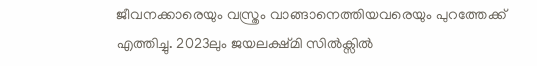ജീവനക്കാരെയും വസ്ത്രം വാങ്ങാനെത്തിയവരെയും പുറത്തേക്ക് എത്തിച്ചു. 2023ലും ജയലക്ഷ്മി സിൽക്സിൽ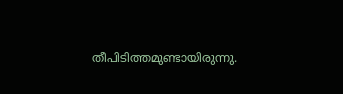തീപിടിത്തമുണ്ടായിരുന്നു.